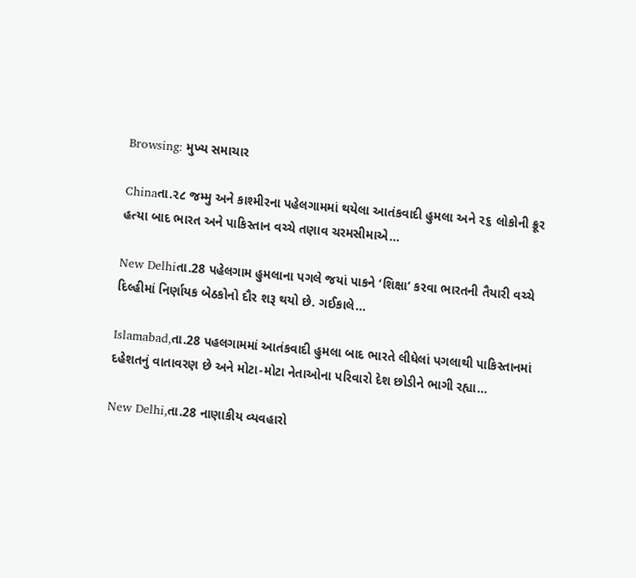Browsing: મુખ્ય સમાચાર

Chinaતા.૨૮ જમ્મુ અને કાશ્મીરના પહેલગામમાં થયેલા આતંકવાદી હુમલા અને ૨૬ લોકોની ક્રૂર હત્યા બાદ ભારત અને પાકિસ્તાન વચ્ચે તણાવ ચરમસીમાએ…

New Delhiતા.28 પહેલગામ હુમલાના પગલે જયાં પાકને ‘શિક્ષા’ કરવા ભારતની તૈયારી વચ્ચે દિલ્હીમાં નિર્ણાયક બેઠકોનો દૌર શરૂ થયો છે. ગઈકાલે…

Islamabad,તા.28 પહલગામમાં આતંકવાદી હુમલા બાદ ભારતે લીધેલાં પગલાથી પાકિસ્તાનમાં દહેશતનું વાતાવરણ છે અને મોટા-મોટા નેતાઓના પરિવારો દેશ છોડીને ભાગી રહ્યા…

New Delhi,તા.28 નાણાકીય વ્યવહારો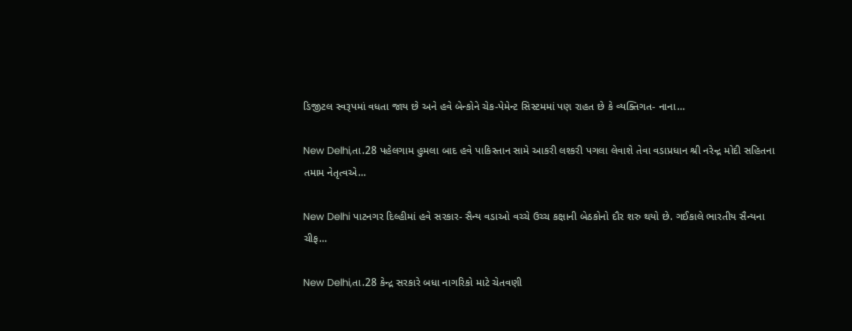ડિજીટલ સ્વરૂપમાં વધતા જાય છે અને હવે બેન્કોને ચેક-પેમેન્ટ સિસ્ટમમાં પણ રાહત છે કે વ્યક્તિગત- નાના…

New Delhi,તા.28 પહેલગામ હુમલા બાદ હવે પાકિસ્તાન સામે આકરી લશ્કરી પગલા લેવાશે તેવા વડાપ્રધાન શ્રી નરેન્દ્ર મોદી સહિતના તમામ નેતૃત્વએ…

New Delhi પાટનગર દિલ્હીમાં હવે સરકાર- સૈન્ય વડાઓ વચ્ચે ઉચ્ચ કક્ષાની બેઠકોનો દૌર શરુ થયો છે. ગઈકાલે ભારતીય સૈન્યના ચીફ…

New Delhi,તા.28 કેન્દ્ર સરકારે બધા નાગરિકો માટે ચેતવણી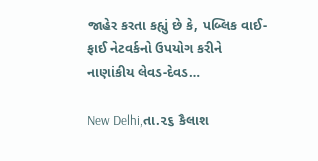જાહેર કરતા કહ્યું છે કે, પબ્લિક વાઈ-ફાઈ નેટવર્કનો ઉપયોગ કરીને નાણાંકીય લેવડ-દેવડ…

New Delhi,તા.૨૬ કૈલાશ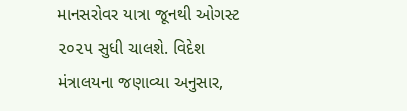માનસરોવર યાત્રા જૂનથી ઓગસ્ટ ૨૦૨૫ સુધી ચાલશે. વિદેશ મંત્રાલયના જણાવ્યા અનુસાર,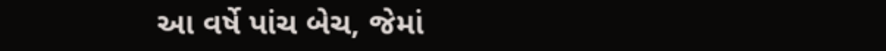આ વર્ષે પાંચ બેચ, જેમાં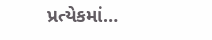પ્રત્યેકમાં…